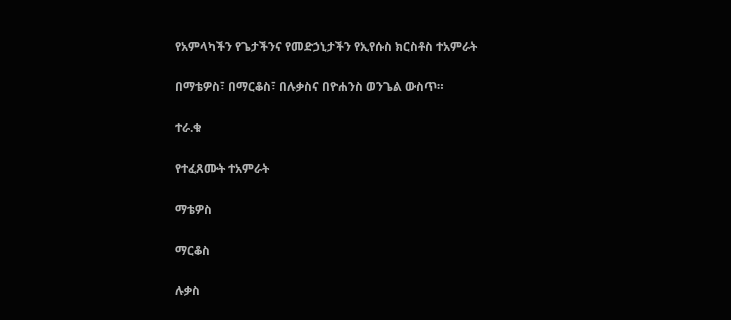የአምላካችን የጌታችንና የመድኃኒታችን የኢየሱስ ክርስቶስ ተአምራት

በማቴዎስ፣ በማርቆስ፣ በሉቃስና በዮሐንስ ወንጌል ውስጥ።

ተራ.ቁ

የተፈጸሙት ተአምራት

ማቴዎስ

ማርቆስ

ሉቃስ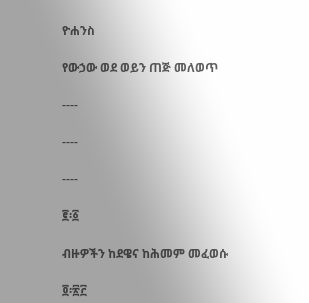ዮሐንስ

የውኃው ወደ ወይን ጠጅ መለወጥ

----

----

----

፪፡፩

ብዙዎችን ከደዌና ከሕመም መፈወሱ

፬፡፳፫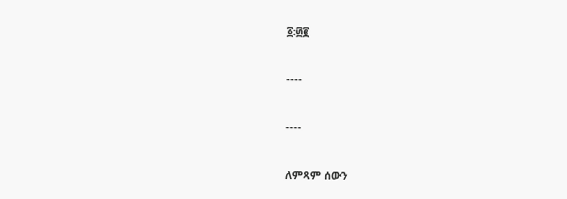፩፡፴፪

----

----

ለምጻም ሰውን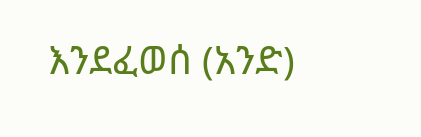እንደፈወሰ (አንድ)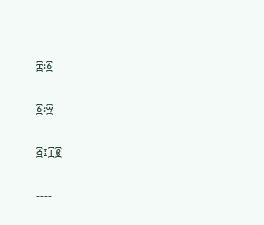፰፡፩

፩፡፵

፭፤፲፪

----